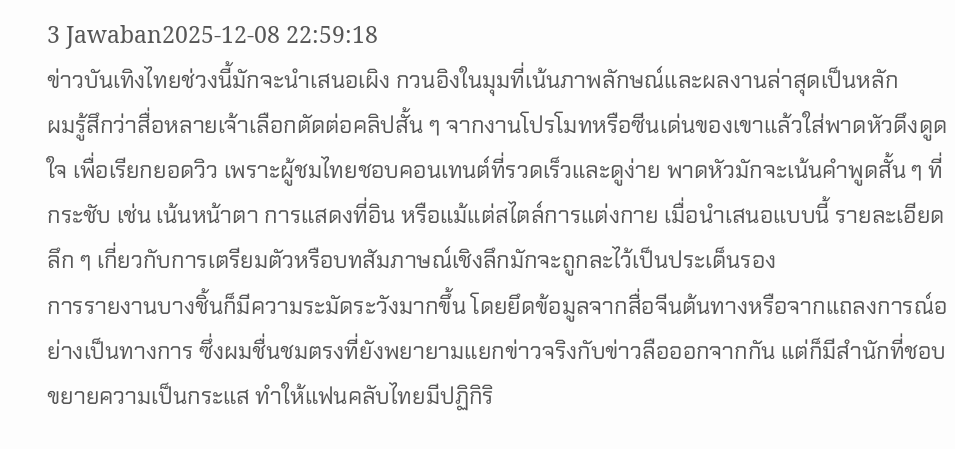3 Jawaban2025-12-08 22:59:18
ข่าวบันเทิงไทยช่วงนี้มักจะนำเสนอเผิง กวนอิงในมุมที่เน้นภาพลักษณ์และผลงานล่าสุดเป็นหลัก
ผมรู้สึกว่าสื่อหลายเจ้าเลือกตัดต่อคลิปสั้น ๆ จากงานโปรโมทหรือซีนเด่นของเขาแล้วใส่พาดหัวดึงดูดใจ เพื่อเรียกยอดวิว เพราะผู้ชมไทยชอบคอนเทนต์ที่รวดเร็วและดูง่าย พาดหัวมักจะเน้นคำพูดสั้น ๆ ที่กระชับ เช่น เน้นหน้าตา การแสดงที่อิน หรือแม้แต่สไตล์การแต่งกาย เมื่อนำเสนอแบบนี้ รายละเอียดลึก ๆ เกี่ยวกับการเตรียมตัวหรือบทสัมภาษณ์เชิงลึกมักจะถูกละไว้เป็นประเด็นรอง
การรายงานบางชิ้นก็มีความระมัดระวังมากขึ้น โดยยึดข้อมูลจากสื่อจีนต้นทางหรือจากแถลงการณ์อย่างเป็นทางการ ซึ่งผมชื่นชมตรงที่ยังพยายามแยกข่าวจริงกับข่าวลือออกจากกัน แต่ก็มีสำนักที่ชอบขยายความเป็นกระแส ทำให้แฟนคลับไทยมีปฏิกิริ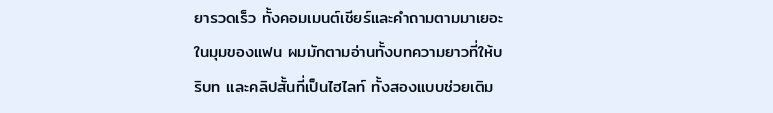ยารวดเร็ว ทั้งคอมเมนต์เชียร์และคำถามตามมาเยอะ ในมุมของแฟน ผมมักตามอ่านทั้งบทความยาวที่ให้บริบท และคลิปสั้นที่เป็นไฮไลท์ ทั้งสองแบบช่วยเติม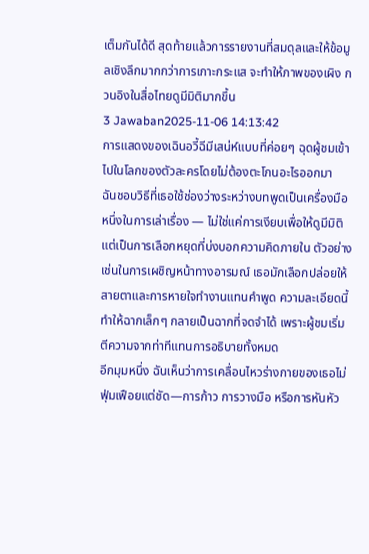เต็มกันได้ดี สุดท้ายแล้วการรายงานที่สมดุลและให้ข้อมูลเชิงลึกมากกว่าการเกาะกระแส จะทำให้ภาพของเผิง กวนอิงในสื่อไทยดูมีมิติมากขึ้น
3 Jawaban2025-11-06 14:13:42
การแสดงของเฉินอวี้ฉีมีเสน่ห์แบบที่ค่อยๆ ฉุดผู้ชมเข้าไปในโลกของตัวละครโดยไม่ต้องตะโกนอะไรออกมา
ฉันชอบวิธีที่เธอใช้ช่องว่างระหว่างบทพูดเป็นเครื่องมือหนึ่งในการเล่าเรื่อง — ไม่ใช่แค่การเงียบเพื่อให้ดูมีมิติ แต่เป็นการเลือกหยุดที่บ่งบอกความคิดภายใน ตัวอย่างเช่นในการเผชิญหน้าทางอารมณ์ เธอมักเลือกปล่อยให้สายตาและการหายใจทำงานแทนคำพูด ความละเอียดนี้ทำให้ฉากเล็กๆ กลายเป็นฉากที่จดจำได้ เพราะผู้ชมเริ่มตีความจากท่าทีแทนการอธิบายทั้งหมด
อีกมุมหนึ่ง ฉันเห็นว่าการเคลื่อนไหวร่างกายของเธอไม่ฟุ่มเฟือยแต่ชัด—การก้าว การวางมือ หรือการหันหัว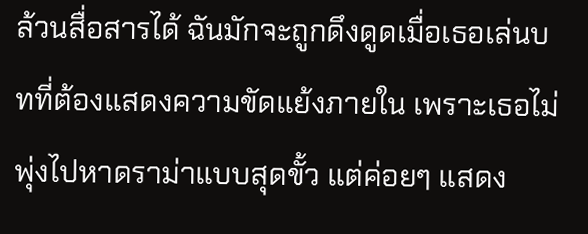ล้วนสื่อสารได้ ฉันมักจะถูกดึงดูดเมื่อเธอเล่นบทที่ต้องแสดงความขัดแย้งภายใน เพราะเธอไม่พุ่งไปหาดราม่าแบบสุดขั้ว แต่ค่อยๆ แสดง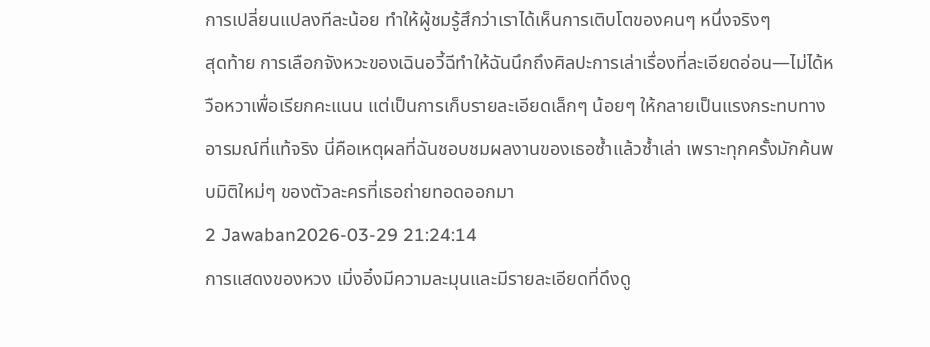การเปลี่ยนแปลงทีละน้อย ทำให้ผู้ชมรู้สึกว่าเราได้เห็นการเติบโตของคนๆ หนึ่งจริงๆ
สุดท้าย การเลือกจังหวะของเฉินอวี้ฉีทำให้ฉันนึกถึงศิลปะการเล่าเรื่องที่ละเอียดอ่อน—ไม่ได้หวือหวาเพื่อเรียกคะแนน แต่เป็นการเก็บรายละเอียดเล็กๆ น้อยๆ ให้กลายเป็นแรงกระทบทางอารมณ์ที่แท้จริง นี่คือเหตุผลที่ฉันชอบชมผลงานของเธอซ้ำแล้วซ้ำเล่า เพราะทุกครั้งมักค้นพบมิติใหม่ๆ ของตัวละครที่เธอถ่ายทอดออกมา
2 Jawaban2026-03-29 21:24:14
การแสดงของหวง เมิ่งอิ๋งมีความละมุนและมีรายละเอียดที่ดึงดู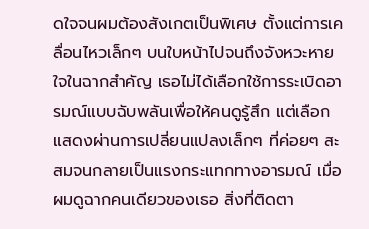ดใจจนผมต้องสังเกตเป็นพิเศษ ตั้งแต่การเคลื่อนไหวเล็กๆ บนใบหน้าไปจนถึงจังหวะหายใจในฉากสำคัญ เธอไม่ได้เลือกใช้การระเบิดอารมณ์แบบฉับพลันเพื่อให้คนดูรู้สึก แต่เลือกแสดงผ่านการเปลี่ยนแปลงเล็กๆ ที่ค่อยๆ สะสมจนกลายเป็นแรงกระแทกทางอารมณ์ เมื่อผมดูฉากคนเดียวของเธอ สิ่งที่ติดตา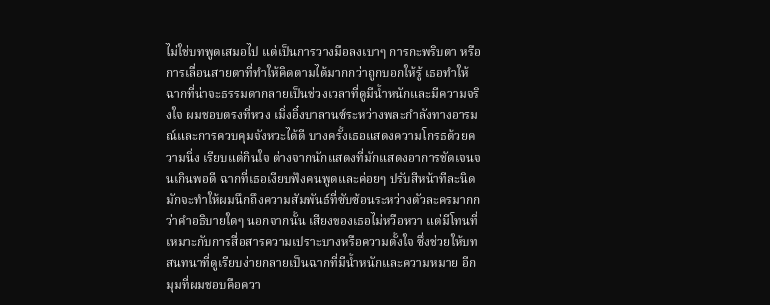ไม่ใช่บทพูดเสมอไป แต่เป็นการวางมือลงเบาๆ การกะพริบตา หรือการเลื่อนสายตาที่ทำให้คิดตามได้มากกว่าถูกบอกให้รู้ เธอทำให้ฉากที่น่าจะธรรมดากลายเป็นช่วงเวลาที่ดูมีน้ำหนักและมีความจริงใจ ผมชอบตรงที่หวง เมิ่งอิ๋งบาลานซ์ระหว่างพละกำลังทางอารมณ์และการควบคุมจังหวะได้ดี บางครั้งเธอแสดงความโกรธด้วยความนิ่ง เรียบแต่กินใจ ต่างจากนักแสดงที่มักแสดงอาการชัดเจนจนเกินพอดี ฉากที่เธอเงียบฟังคนพูดและค่อยๆ ปรับสีหน้าทีละนิด มักจะทำให้ผมนึกถึงความสัมพันธ์ที่ซับซ้อนระหว่างตัวละครมากกว่าคำอธิบายใดๆ นอกจากนั้น เสียงของเธอไม่หวือหวา แต่มีโทนที่เหมาะกับการสื่อสารความเปราะบางหรือความตั้งใจ ซึ่งช่วยให้บทสนทนาที่ดูเรียบง่ายกลายเป็นฉากที่มีน้ำหนักและความหมาย อีกมุมที่ผมชอบคือควา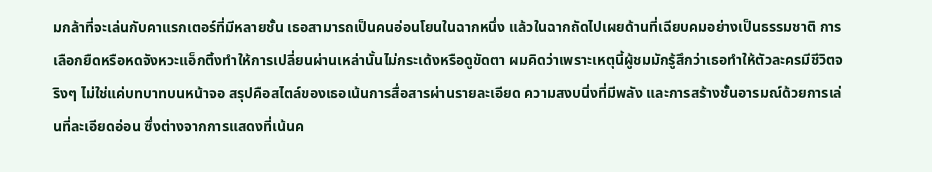มกล้าที่จะเล่นกับคาแรกเตอร์ที่มีหลายชั้น เธอสามารถเป็นคนอ่อนโยนในฉากหนึ่ง แล้วในฉากถัดไปเผยด้านที่เฉียบคมอย่างเป็นธรรมชาติ การเลือกยืดหรือหดจังหวะแอ็กติ้งทำให้การเปลี่ยนผ่านเหล่านั้นไม่กระเด้งหรือดูขัดตา ผมคิดว่าเพราะเหตุนี้ผู้ชมมักรู้สึกว่าเธอทำให้ตัวละครมีชีวิตจริงๆ ไม่ใช่แค่บทบาทบนหน้าจอ สรุปคือสไตล์ของเธอเน้นการสื่อสารผ่านรายละเอียด ความสงบนิ่งที่มีพลัง และการสร้างชั้นอารมณ์ด้วยการเล่นที่ละเอียดอ่อน ซึ่งต่างจากการแสดงที่เน้นค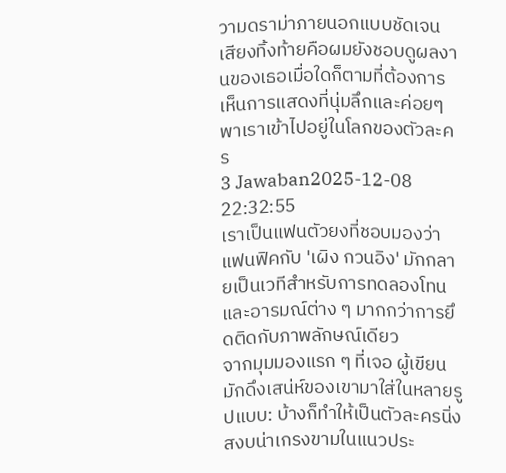วามดราม่าภายนอกแบบชัดเจน เสียงทิ้งท้ายคือผมยังชอบดูผลงานของเธอเมื่อใดก็ตามที่ต้องการเห็นการแสดงที่นุ่มลึกและค่อยๆ พาเราเข้าไปอยู่ในโลกของตัวละคร
3 Jawaban2025-12-08 22:32:55
เราเป็นแฟนตัวยงที่ชอบมองว่าแฟนฟิคกับ 'เผิง กวนอิง' มักกลายเป็นเวทีสำหรับการทดลองโทนและอารมณ์ต่าง ๆ มากกว่าการยึดติดกับภาพลักษณ์เดียว
จากมุมมองแรก ๆ ที่เจอ ผู้เขียนมักดึงเสน่ห์ของเขามาใส่ในหลายรูปแบบ: บ้างก็ทำให้เป็นตัวละครนิ่งสงบน่าเกรงขามในแนวประ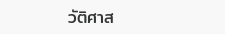วัติศาส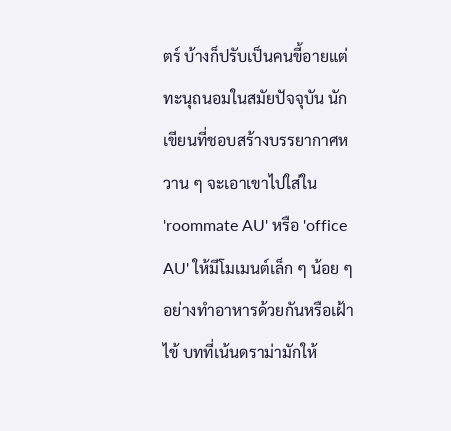ตร์ บ้างก็ปรับเป็นคนขี้อายแต่ทะนุถนอมในสมัยปัจจุบัน นักเขียนที่ชอบสร้างบรรยากาศหวาน ๆ จะเอาเขาไปใส่ใน 'roommate AU' หรือ 'office AU' ให้มีโมเมนต์เล็ก ๆ น้อย ๆ อย่างทำอาหารด้วยกันหรือเฝ้าไข้ บทที่เน้นดราม่ามักให้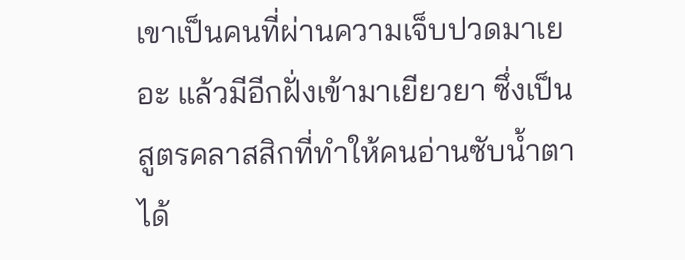เขาเป็นคนที่ผ่านความเจ็บปวดมาเยอะ แล้วมีอีกฝั่งเข้ามาเยียวยา ซึ่งเป็นสูตรคลาสสิกที่ทำให้คนอ่านซับน้ำตาได้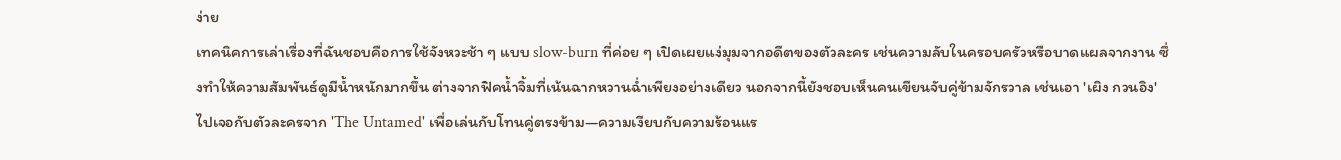ง่าย
เทคนิคการเล่าเรื่องที่ฉันชอบคือการใช้จังหวะช้า ๆ แบบ slow-burn ที่ค่อย ๆ เปิดเผยแง่มุมจากอดีตของตัวละคร เช่นความลับในครอบครัวหรือบาดแผลจากงาน ซึ่งทำให้ความสัมพันธ์ดูมีน้ำหนักมากขึ้น ต่างจากฟิคน้ำจิ้มที่เน้นฉากหวานฉ่ำเพียงอย่างเดียว นอกจากนี้ยังชอบเห็นคนเขียนจับคู่ข้ามจักรวาล เช่นเอา 'เผิง กวนอิง' ไปเจอกับตัวละครจาก 'The Untamed' เพื่อเล่นกับโทนคู่ตรงข้าม—ความเงียบกับความร้อนแร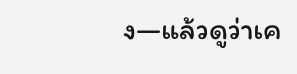ง—แล้วดูว่าเค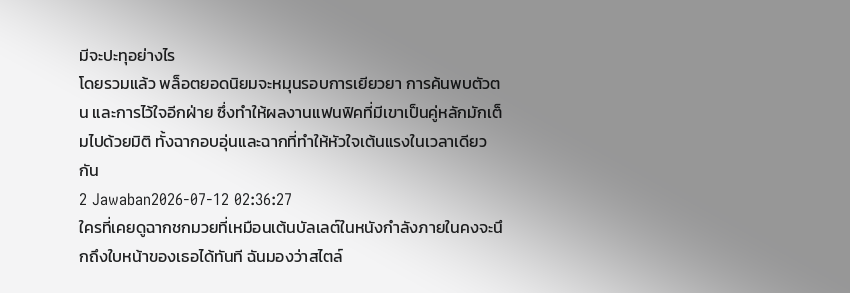มีจะปะทุอย่างไร
โดยรวมแล้ว พล็อตยอดนิยมจะหมุนรอบการเยียวยา การค้นพบตัวตน และการไว้ใจอีกฝ่าย ซึ่งทำให้ผลงานแฟนฟิคที่มีเขาเป็นคู่หลักมักเต็มไปด้วยมิติ ทั้งฉากอบอุ่นและฉากที่ทำให้หัวใจเต้นแรงในเวลาเดียวกัน
2 Jawaban2026-07-12 02:36:27
ใครที่เคยดูฉากชกมวยที่เหมือนเต้นบัลเลต์ในหนังกำลังภายในคงจะนึกถึงใบหน้าของเธอได้ทันที ฉันมองว่าสไตล์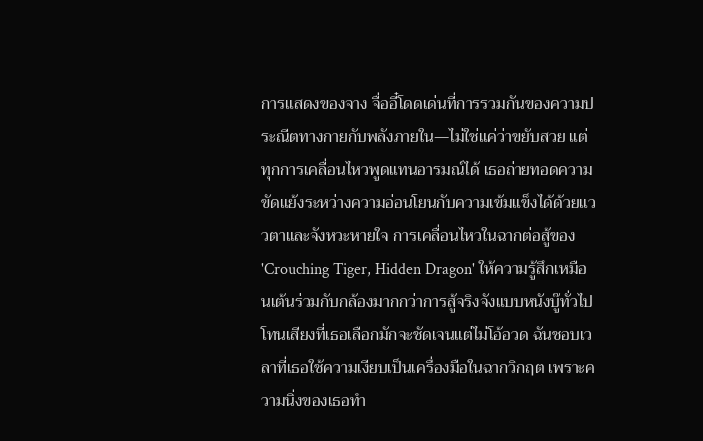การแสดงของจาง จื่ออี๋โดดเด่นที่การรวมกันของความประณีตทางกายกับพลังภายใน—ไม่ใช่แค่ว่าขยับสวย แต่ทุกการเคลื่อนไหวพูดแทนอารมณ์ได้ เธอถ่ายทอดความขัดแย้งระหว่างความอ่อนโยนกับความเข้มแข็งได้ด้วยแววตาและจังหวะหายใจ การเคลื่อนไหวในฉากต่อสู้ของ 'Crouching Tiger, Hidden Dragon' ให้ความรู้สึกเหมือนเต้นร่วมกับกล้องมากกว่าการสู้จริงจังแบบหนังบู๊ทั่วไป
โทนเสียงที่เธอเลือกมักจะชัดเจนแต่ไม่โอ้อวด ฉันชอบเวลาที่เธอใช้ความเงียบเป็นเครื่องมือในฉากวิกฤต เพราะความนิ่งของเธอทำ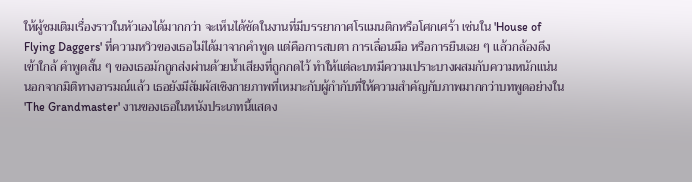ให้ผู้ชมเติมเรื่องราวในหัวเองได้มากกว่า จะเห็นได้ชัดในงานที่มีบรรยากาศโรแมนติกหรือโศกเศร้า เช่นใน 'House of Flying Daggers' ที่ความหวิวของเธอไม่ได้มาจากคำพูด แต่คือการสบตา การเลื่อนมือ หรือการยืนเฉย ๆ แล้วกล้องดึงเข้าใกล้ คำพูดสั้น ๆ ของเธอมักถูกส่งผ่านด้วยน้ำเสียงที่ถูกกดไว้ ทำให้แต่ละบทมีความเปราะบางผสมกับความหนักแน่น
นอกจากมิติทางอารมณ์แล้ว เธอยังมีสัมผัสเชิงกายภาพที่เหมาะกับผู้กำกับที่ให้ความสำคัญกับภาพมากกว่าบทพูดอย่างใน 'The Grandmaster' งานของเธอในหนังประเภทนี้แสดง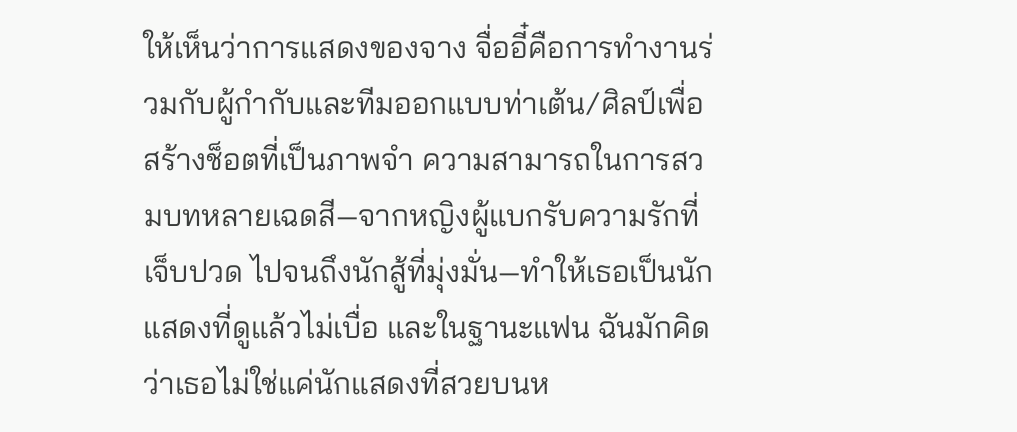ให้เห็นว่าการแสดงของจาง จื่ออี๋คือการทำงานร่วมกับผู้กำกับและทีมออกแบบท่าเต้น/ศิลป์เพื่อสร้างช็อตที่เป็นภาพจำ ความสามารถในการสวมบทหลายเฉดสี—จากหญิงผู้แบกรับความรักที่เจ็บปวด ไปจนถึงนักสู้ที่มุ่งมั่น—ทำให้เธอเป็นนักแสดงที่ดูแล้วไม่เบื่อ และในฐานะแฟน ฉันมักคิดว่าเธอไม่ใช่แค่นักแสดงที่สวยบนห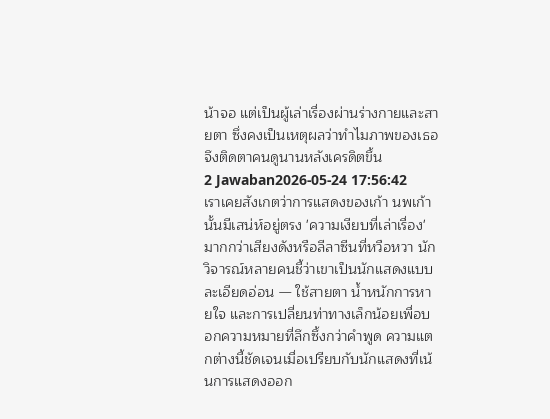น้าจอ แต่เป็นผู้เล่าเรื่องผ่านร่างกายและสายตา ซึ่งคงเป็นเหตุผลว่าทำไมภาพของเธอจึงติดตาคนดูนานหลังเครดิตขึ้น
2 Jawaban2026-05-24 17:56:42
เราเคยสังเกตว่าการแสดงของเก้า นพเก้านั้นมีเสน่ห์อยู่ตรง 'ความเงียบที่เล่าเรื่อง' มากกว่าเสียงดังหรือลีลาซีนที่หวือหวา นักวิจารณ์หลายคนชี้ว่าเขาเป็นนักแสดงแบบละเอียดอ่อน — ใช้สายตา น้ำหนักการหายใจ และการเปลี่ยนท่าทางเล็กน้อยเพื่อบอกความหมายที่ลึกซึ้งกว่าคำพูด ความแตกต่างนี้ชัดเจนเมื่อเปรียบกับนักแสดงที่เน้นการแสดงออก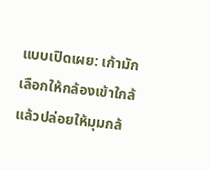แบบเปิดเผย: เก้ามักเลือกให้กล้องเข้าใกล้ แล้วปล่อยให้มุมกล้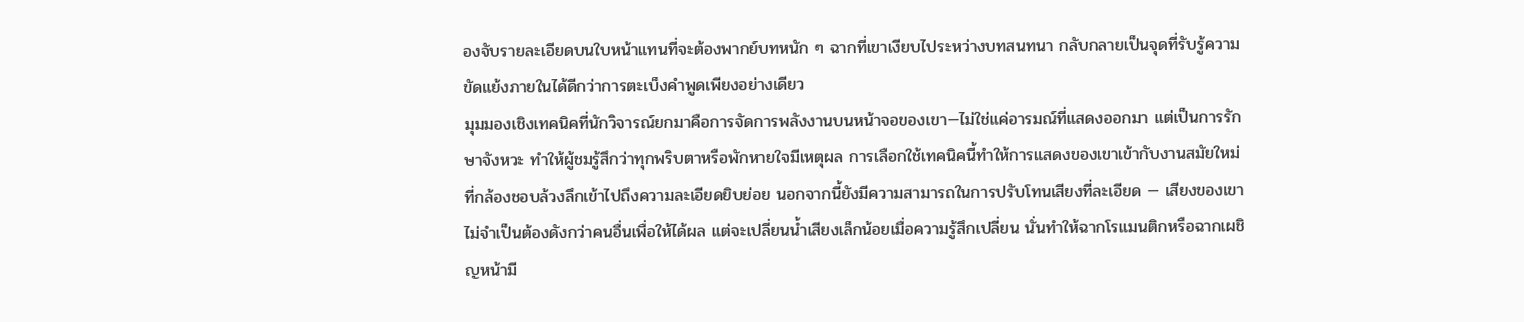องจับรายละเอียดบนใบหน้าแทนที่จะต้องพากย์บทหนัก ๆ ฉากที่เขาเงียบไประหว่างบทสนทนา กลับกลายเป็นจุดที่รับรู้ความขัดแย้งภายในได้ดีกว่าการตะเบ็งคำพูดเพียงอย่างเดียว
มุมมองเชิงเทคนิคที่นักวิจารณ์ยกมาคือการจัดการพลังงานบนหน้าจอของเขา—ไม่ใช่แค่อารมณ์ที่แสดงออกมา แต่เป็นการรักษาจังหวะ ทำให้ผู้ชมรู้สึกว่าทุกพริบตาหรือพักหายใจมีเหตุผล การเลือกใช้เทคนิคนี้ทำให้การแสดงของเขาเข้ากับงานสมัยใหม่ที่กล้องชอบล้วงลึกเข้าไปถึงความละเอียดยิบย่อย นอกจากนี้ยังมีความสามารถในการปรับโทนเสียงที่ละเอียด — เสียงของเขาไม่จำเป็นต้องดังกว่าคนอื่นเพื่อให้ได้ผล แต่จะเปลี่ยนน้ำเสียงเล็กน้อยเมื่อความรู้สึกเปลี่ยน นั่นทำให้ฉากโรแมนติกหรือฉากเผชิญหน้ามี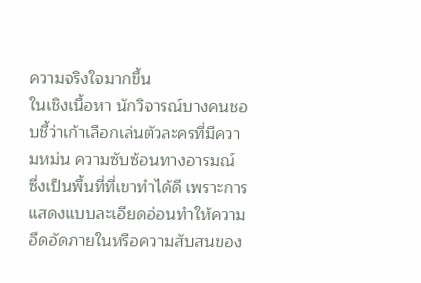ความจริงใจมากขึ้น
ในเชิงเนื้อหา นักวิจารณ์บางคนชอบชี้ว่าเก้าเลือกเล่นตัวละครที่มีความหม่น ความซับซ้อนทางอารมณ์ ซึ่งเป็นพื้นที่ที่เขาทำได้ดี เพราะการแสดงแบบละเอียดอ่อนทำให้ความอึดอัดภายในหรือความสับสนของ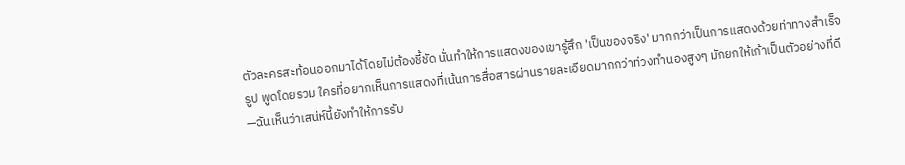ตัวละครสะท้อนออกมาได้โดยไม่ต้องชี้ชัด นั่นทำให้การแสดงของเขารู้สึก 'เป็นของจริง' มากกว่าเป็นการแสดงด้วยท่าทางสำเร็จรูป พูดโดยรวม ใครที่อยากเห็นการแสดงที่เน้นการสื่อสารผ่านรายละเอียดมากกว่าท่วงทำนองสูงๆ มักยกให้เก้าเป็นตัวอย่างที่ดี—ฉันเห็นว่าเสน่ห์นี้ยังทำให้การรับ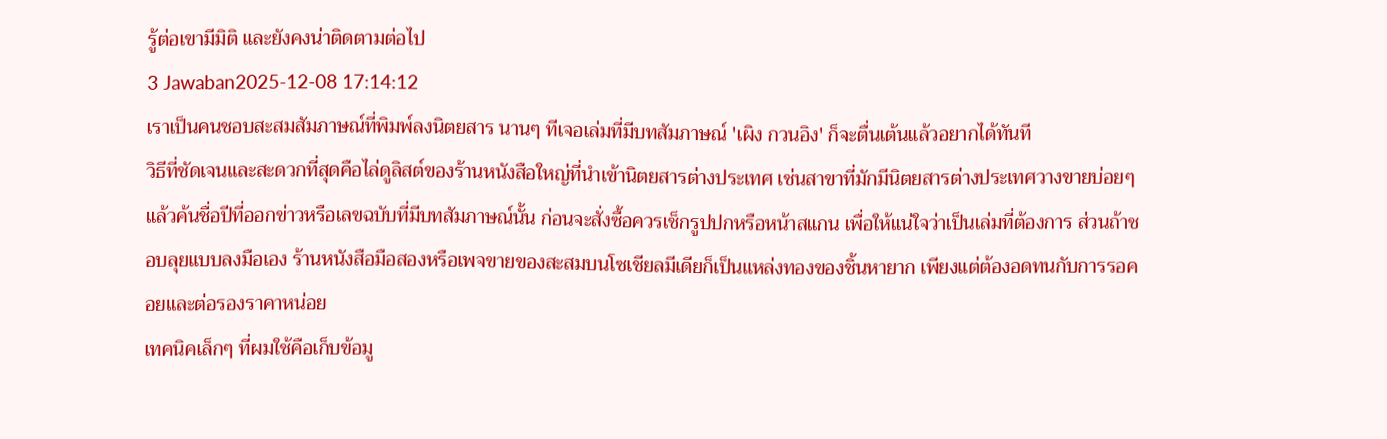รู้ต่อเขามีมิติ และยังคงน่าติดตามต่อไป
3 Jawaban2025-12-08 17:14:12
เราเป็นคนชอบสะสมสัมภาษณ์ที่พิมพ์ลงนิตยสาร นานๆ ทีเจอเล่มที่มีบทสัมภาษณ์ 'เผิง กวนอิง' ก็จะตื่นเต้นแล้วอยากได้ทันที
วิธีที่ชัดเจนและสะดวกที่สุดคือไล่ดูลิสต์ของร้านหนังสือใหญ่ที่นำเข้านิตยสารต่างประเทศ เช่นสาขาที่มักมีนิตยสารต่างประเทศวางขายบ่อยๆ แล้วค้นชื่อปีที่ออกข่าวหรือเลขฉบับที่มีบทสัมภาษณ์นั้น ก่อนจะสั่งซื้อควรเช็กรูปปกหรือหน้าสแกน เพื่อให้แน่ใจว่าเป็นเล่มที่ต้องการ ส่วนถ้าชอบลุยแบบลงมือเอง ร้านหนังสือมือสองหรือเพจขายของสะสมบนโซเชียลมีเดียก็เป็นแหล่งทองของชิ้นหายาก เพียงแต่ต้องอดทนกับการรอคอยและต่อรองราคาหน่อย
เทคนิคเล็กๆ ที่ผมใช้คือเก็บข้อมู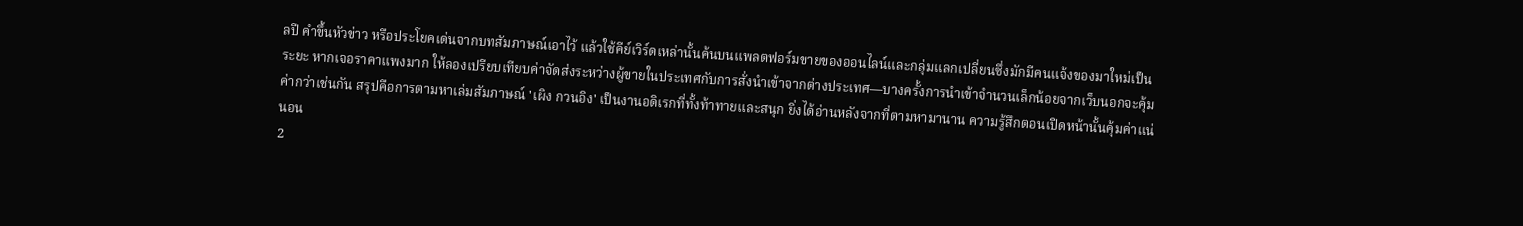ลปี คำขึ้นหัวข่าว หรือประโยคเด่นจากบทสัมภาษณ์เอาไว้ แล้วใช้คีย์เวิร์ดเหล่านั้นค้นบนแพลตฟอร์มขายของออนไลน์และกลุ่มแลกเปลี่ยนซึ่งมักมีคนแจ้งของมาใหม่เป็นระยะ หากเจอราคาแพงมาก ให้ลองเปรียบเทียบค่าจัดส่งระหว่างผู้ขายในประเทศกับการสั่งนำเข้าจากต่างประเทศ—บางครั้งการนำเข้าจำนวนเล็กน้อยจากเว็บนอกจะคุ้มค่ากว่าเช่นกัน สรุปคือการตามหาเล่มสัมภาษณ์ 'เผิง กวนอิง' เป็นงานอดิเรกที่ทั้งท้าทายและสนุก ยิ่งได้อ่านหลังจากที่ตามหามานาน ความรู้สึกตอนเปิดหน้านั้นคุ้มค่าแน่นอน
2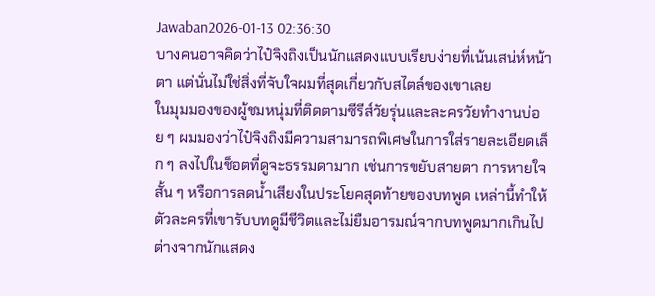Jawaban2026-01-13 02:36:30
บางคนอาจคิดว่าไป๋จิงถิงเป็นนักแสดงแบบเรียบง่ายที่เน้นเสน่ห์หน้าตา แต่นั่นไม่ใช่สิ่งที่จับใจผมที่สุดเกี่ยวกับสไตล์ของเขาเลย
ในมุมมองของผู้ชมหนุ่มที่ติดตามซีรีส์วัยรุ่นและละครวัยทำงานบ่อย ๆ ผมมองว่าไป๋จิงถิงมีความสามารถพิเศษในการใส่รายละเอียดเล็ก ๆ ลงไปในช็อตที่ดูจะธรรมดามาก เช่นการขยับสายตา การหายใจสั้น ๆ หรือการลดน้ำเสียงในประโยคสุดท้ายของบทพูด เหล่านี้ทำให้ตัวละครที่เขารับบทดูมีชีวิตและไม่ยืมอารมณ์จากบทพูดมากเกินไป ต่างจากนักแสดง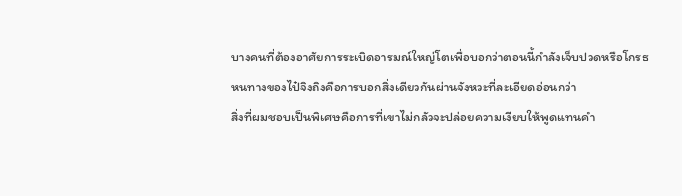บางคนที่ต้องอาศัยการระเบิดอารมณ์ใหญ่โตเพื่อบอกว่าตอนนี้กำลังเจ็บปวดหรือโกรธ หนทางของไป๋จิงถิงคือการบอกสิ่งเดียวกันผ่านจังหวะที่ละเอียดอ่อนกว่า
สิ่งที่ผมชอบเป็นพิเศษคือการที่เขาไม่กลัวจะปล่อยความเงียบให้พูดแทนคำ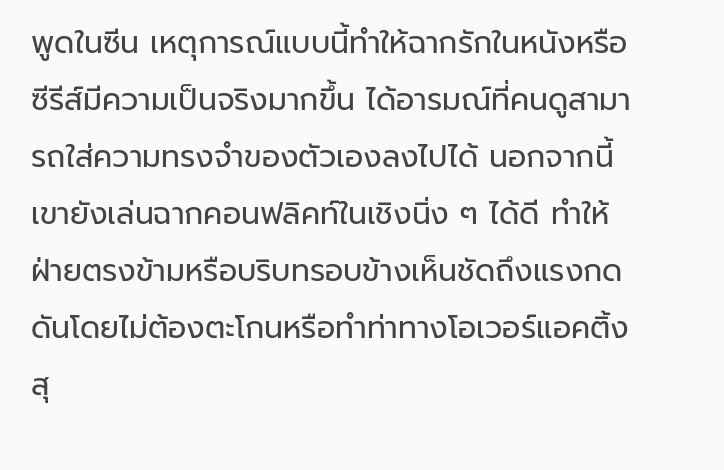พูดในซีน เหตุการณ์แบบนี้ทำให้ฉากรักในหนังหรือซีรีส์มีความเป็นจริงมากขึ้น ได้อารมณ์ที่คนดูสามารถใส่ความทรงจำของตัวเองลงไปได้ นอกจากนี้เขายังเล่นฉากคอนฟลิคท์ในเชิงนิ่ง ๆ ได้ดี ทำให้ฝ่ายตรงข้ามหรือบริบทรอบข้างเห็นชัดถึงแรงกดดันโดยไม่ต้องตะโกนหรือทำท่าทางโอเวอร์แอคติ้ง สุ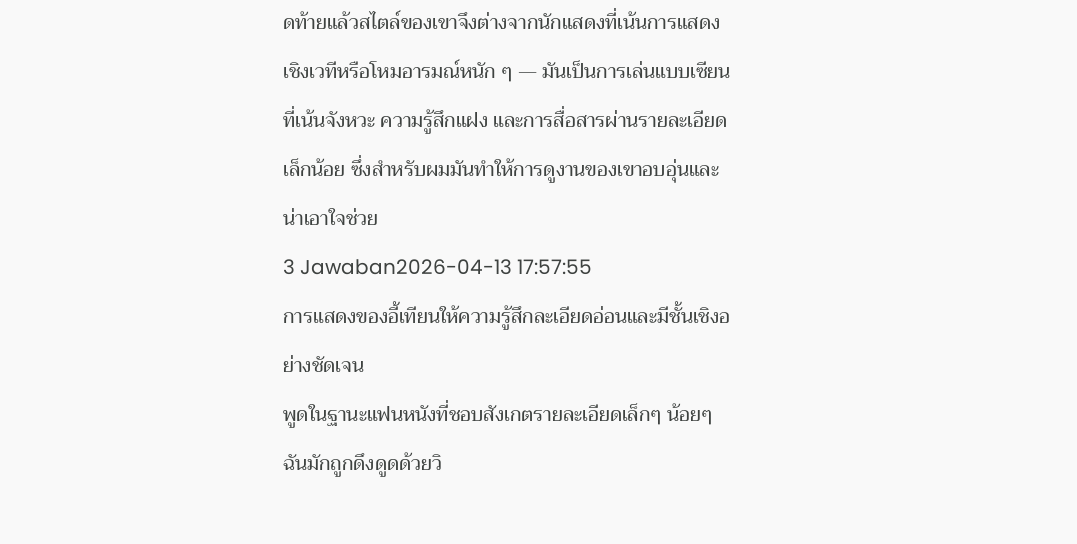ดท้ายแล้วสไตล์ของเขาจึงต่างจากนักแสดงที่เน้นการแสดงเชิงเวทีหรือโหมอารมณ์หนัก ๆ — มันเป็นการเล่นแบบเซียนที่เน้นจังหวะ ความรู้สึกแฝง และการสื่อสารผ่านรายละเอียดเล็กน้อย ซึ่งสำหรับผมมันทำให้การดูงานของเขาอบอุ่นและน่าเอาใจช่วย
3 Jawaban2026-04-13 17:57:55
การแสดงของอี้เทียนให้ความรู้สึกละเอียดอ่อนและมีชั้นเชิงอย่างชัดเจน
พูดในฐานะแฟนหนังที่ชอบสังเกตรายละเอียดเล็กๆ น้อยๆ ฉันมักถูกดึงดูดด้วยวิ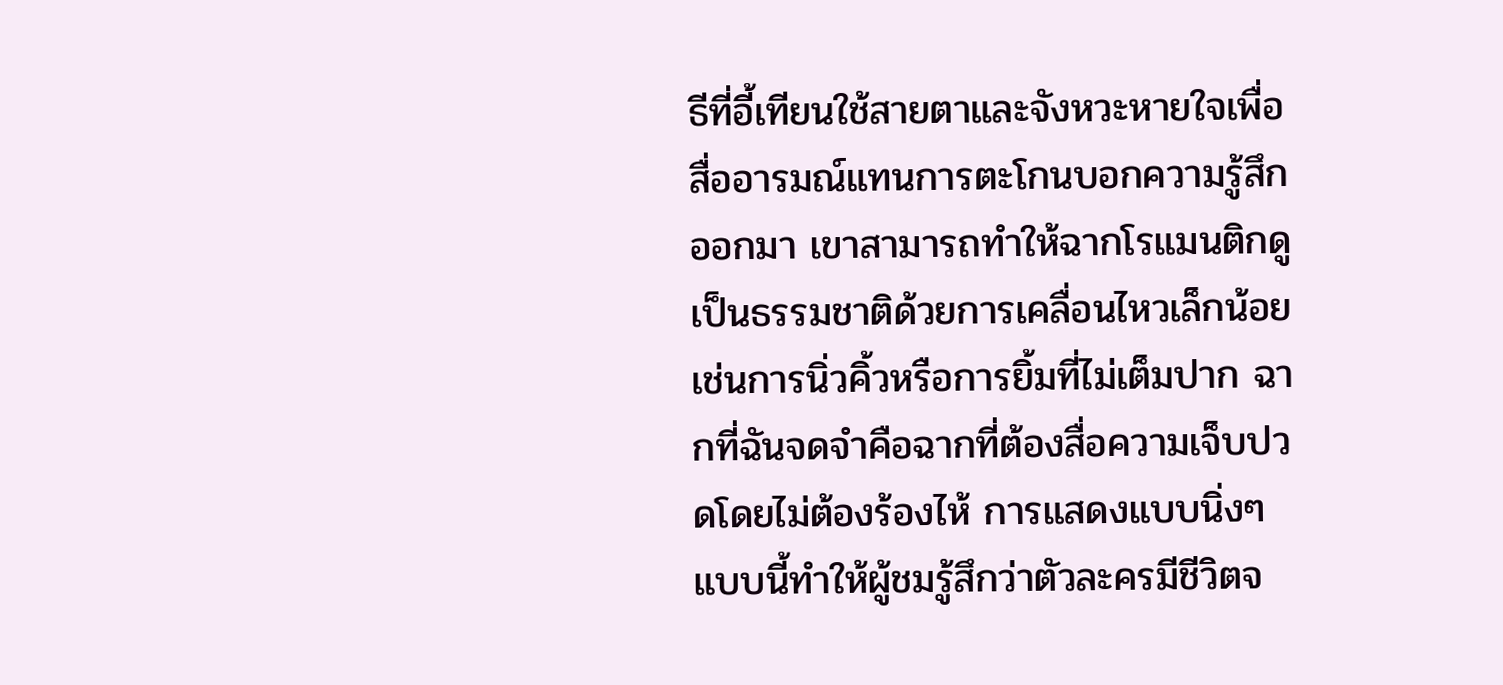ธีที่อี้เทียนใช้สายตาและจังหวะหายใจเพื่อสื่ออารมณ์แทนการตะโกนบอกความรู้สึกออกมา เขาสามารถทำให้ฉากโรแมนติกดูเป็นธรรมชาติด้วยการเคลื่อนไหวเล็กน้อย เช่นการนิ่วคิ้วหรือการยิ้มที่ไม่เต็มปาก ฉากที่ฉันจดจำคือฉากที่ต้องสื่อความเจ็บปวดโดยไม่ต้องร้องไห้ การแสดงแบบนิ่งๆ แบบนี้ทำให้ผู้ชมรู้สึกว่าตัวละครมีชีวิตจ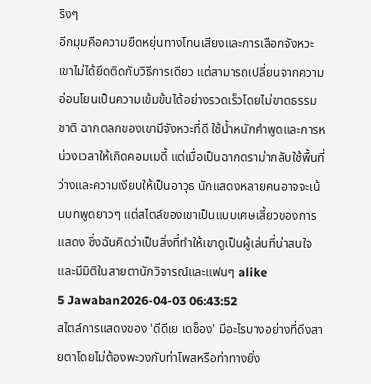ริงๆ
อีกมุมคือความยืดหยุ่นทางโทนเสียงและการเลือกจังหวะ เขาไม่ได้ยึดติดกับวิธีการเดียว แต่สามารถเปลี่ยนจากความอ่อนโยนเป็นความเข้มข้นได้อย่างรวดเร็วโดยไม่ขาดธรรมชาติ ฉากตลกของเขามีจังหวะที่ดี ใช้น้ำหนักคำพูดและการหน่วงเวลาให้เกิดคอมเมดี้ แต่เมื่อเป็นฉากดราม่ากลับใช้พื้นที่ว่างและความเงียบให้เป็นอาวุธ นักแสดงหลายคนอาจจะเน้นบทพูดยาวๆ แต่สไตล์ของเขาเป็นแบบเศษเสี้ยวของการแสดง ซึ่งฉันคิดว่าเป็นสิ่งที่ทำให้เขาดูเป็นผู้เล่นที่น่าสนใจและมีมิติในสายตานักวิจารณ์และแฟนๆ alike
5 Jawaban2026-04-03 06:43:52
สไตล์การแสดงของ 'ดีดีเย เดช็อง' มีอะไรบางอย่างที่ดึงสายตาโดยไม่ต้องพะวงกับท่าโพสหรือท่าทางยิ่ง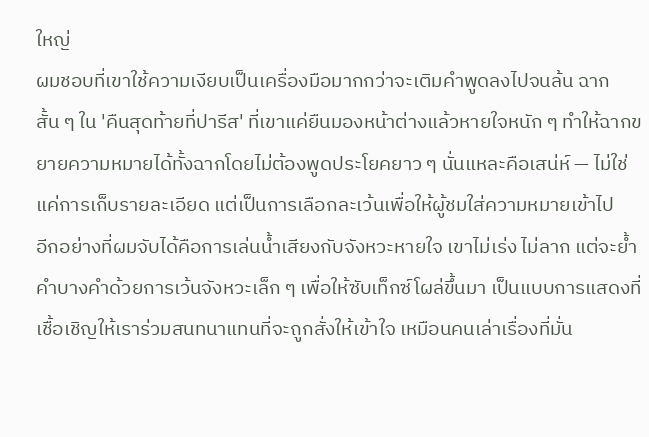ใหญ่
ผมชอบที่เขาใช้ความเงียบเป็นเครื่องมือมากกว่าจะเติมคำพูดลงไปจนล้น ฉากสั้น ๆ ใน 'คืนสุดท้ายที่ปารีส' ที่เขาแค่ยืนมองหน้าต่างแล้วหายใจหนัก ๆ ทำให้ฉากขยายความหมายได้ทั้งฉากโดยไม่ต้องพูดประโยคยาว ๆ นั่นแหละคือเสน่ห์ — ไม่ใช่แค่การเก็บรายละเอียด แต่เป็นการเลือกละเว้นเพื่อให้ผู้ชมใส่ความหมายเข้าไป
อีกอย่างที่ผมจับได้คือการเล่นน้ำเสียงกับจังหวะหายใจ เขาไม่เร่ง ไม่ลาก แต่จะย้ำคำบางคำด้วยการเว้นจังหวะเล็ก ๆ เพื่อให้ซับเท็กซ์โผล่ขึ้นมา เป็นแบบการแสดงที่เชื้อเชิญให้เราร่วมสนทนาแทนที่จะถูกสั่งให้เข้าใจ เหมือนคนเล่าเรื่องที่มั่น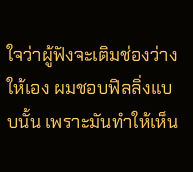ใจว่าผู้ฟังจะเติมช่องว่างให้เอง ผมชอบฟิลลิ่งแบบนั้น เพราะมันทำให้เห็น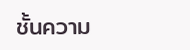ชั้นความ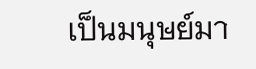เป็นมนุษย์มา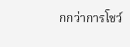กกว่าการโชว์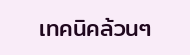เทคนิคล้วนๆ